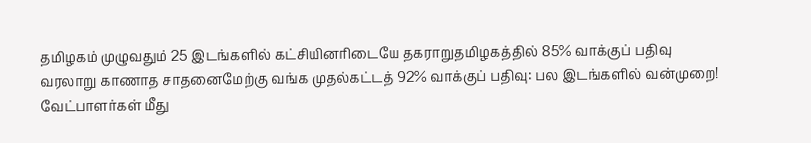தமிழகம் முழுவதும் 25 இடங்களில் கட்சியினரிடையே தகராறுதமிழகத்தில் 85% வாக்குப் பதிவு வரலாறு காணாத சாதனைமேற்கு வங்க முதல்கட்டத் 92% வாக்குப் பதிவு: பல இடங்களில் வன்முறை! வேட்பாளர்கள் மீது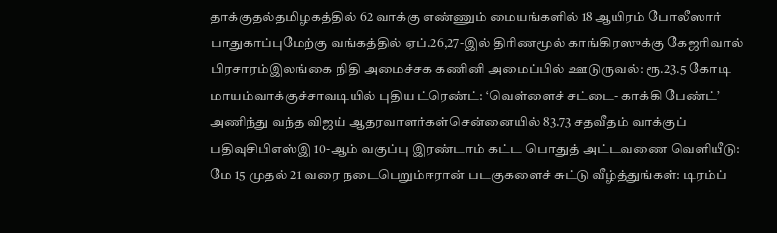தாக்குதல்தமிழகத்தில் 62 வாக்கு எண்ணும் மையங்களில் 18 ஆயிரம் போலீஸார் பாதுகாப்புமேற்கு வங்கத்தில் ஏப்.26,27-இல் திரிணமூல் காங்கிரஸுக்கு கேஜரிவால் பிரசாரம்இலங்கை நிதி அமைச்சக கணினி அமைப்பில் ஊடுருவல்: ரூ.23.5 கோடி மாயம்வாக்குச்சாவடியில் புதிய ட்ரெண்ட்: ‘வெள்ளைச் சட்டை- காக்கி பேண்ட்’ அணிந்து வந்த விஜய் ஆதரவாளர்கள்சென்னையில் 83.73 சதவீதம் வாக்குப் பதிவுசிபிஎஸ்இ 10-ஆம் வகுப்பு இரண்டாம் கட்ட பொதுத் அட்டவணை வெளியீடு: மே 15 முதல் 21 வரை நடைபெறும்ஈரான் படகுகளைச் சுட்டு வீழ்த்துங்கள்: டிரம்ப்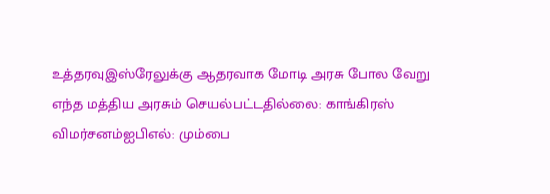உத்தரவுஇஸ்ரேலுக்கு ஆதரவாக மோடி அரசு போல வேறு எந்த மத்திய அரசும் செயல்பட்டதில்லை: காங்கிரஸ் விமர்சனம்ஐபிஎல்: மும்பை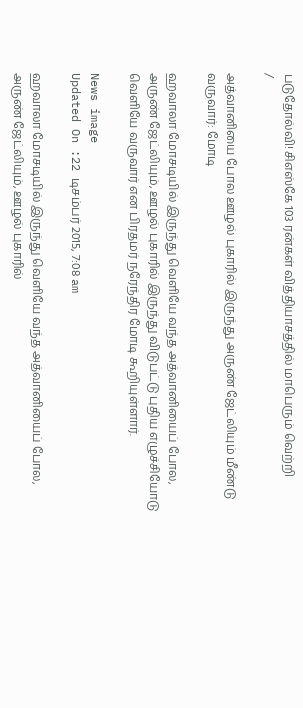படுதோல்வி! சிஎஸ்கே 103 ரன்கள் வித்தியாசத்தில் மாபெரும் வெற்றி
/

அத்வானியை போல ஊழல் புகாரில் இருந்து அருண் ஜேட்லியும் மீண்டு வருவார்: மோடி

ஹவாலா மோசடியில் இருந்து வெளியே வந்த அத்வானியைப் போல, அருண் ஜேட்லியும், ஊழல் புகாரில் இருந்து விடுபட்டு புதிய எழுச்சியோடு வெளியே வருவார் என பிரதமர் நரேந்திர மோடி கூறியுள்ளார்.

News image
Updated On :22 டிசம்பர் 2015, 7:08 am

ஹவாலா மோசடியில் இருந்து வெளியே வந்த அத்வானியைப் போல, அருண் ஜேட்லியும், ஊழல் புகாரில்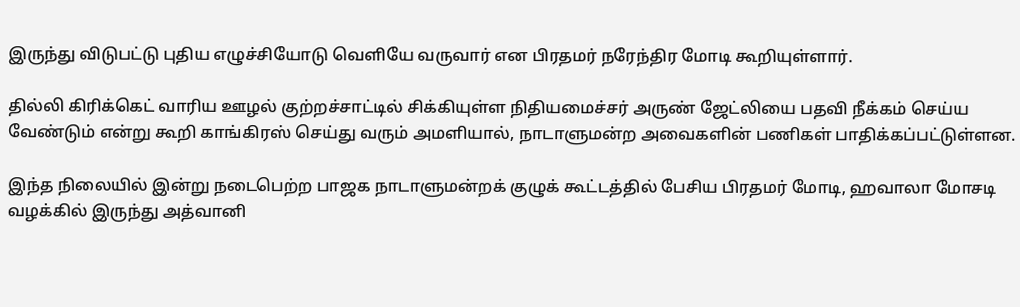இருந்து விடுபட்டு புதிய எழுச்சியோடு வெளியே வருவார் என பிரதமர் நரேந்திர மோடி கூறியுள்ளார்.

தில்லி கிரிக்கெட் வாரிய ஊழல் குற்றச்சாட்டில் சிக்கியுள்ள நிதியமைச்சர் அருண் ஜேட்லியை பதவி நீக்கம் செய்ய வேண்டும் என்று கூறி காங்கிரஸ் செய்து வரும் அமளியால், நாடாளுமன்ற அவைகளின் பணிகள் பாதிக்கப்பட்டுள்ளன.

இந்த நிலையில் இன்று நடைபெற்ற பாஜக நாடாளுமன்றக் குழுக் கூட்டத்தில் பேசிய பிரதமர் மோடி, ஹவாலா மோசடி வழக்கில் இருந்து அத்வானி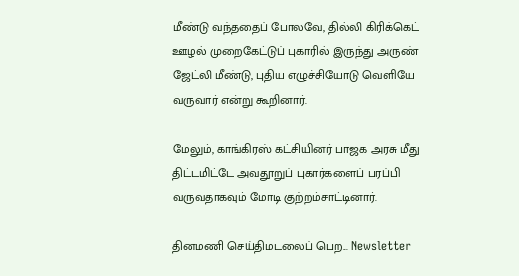மீண்டு வந்ததைப் போலவே, தில்லி கிரிக்கெட் ஊழல் முறைகேட்டுப் புகாரில் இருந்து அருண் ஜேட்லி மீண்டு, புதிய எழுச்சியோடு வெளியே வருவார் என்று கூறினார்.

மேலும், காங்கிரஸ் கட்சியினர் பாஜக அரசு மீது திட்டமிட்டே அவதூறுப் புகார்களைப் பரப்பி வருவதாகவும் மோடி குற்றம்சாட்டினார்.

தினமணி செய்திமடலைப் பெற... Newsletter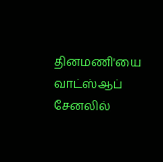தினமணி'யை வாட்ஸ்ஆப் சேனலில்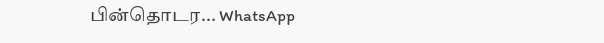பின்தொடர... WhatsApp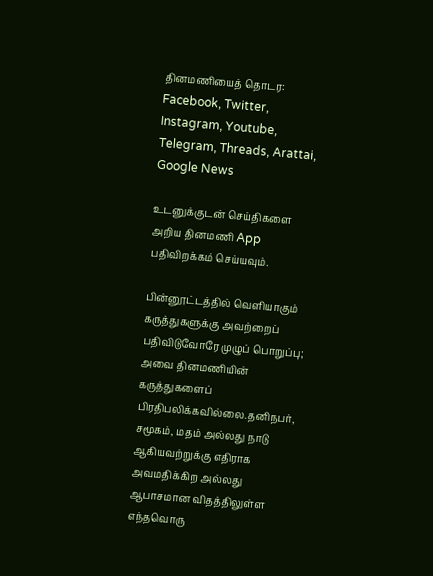தினமணியைத் தொடர: Facebook, Twitter, Instagram, Youtube, Telegram, Threads, Arattai, Google News

உடனுக்குடன் செய்திகளை அறிய தினமணி App பதிவிறக்கம் செய்யவும்.

பின்னூட்டத்தில் வெளியாகும் கருத்துகளுக்கு அவற்றைப் பதிவிடுவோரே முழுப் பொறுப்பு; அவை தினமணியின் கருத்துகளைப் பிரதிபலிக்கவில்லை.தனிநபர், சமூகம், மதம் அல்லது நாடு ஆகியவற்றுக்கு எதிராக அவமதிக்கிற அல்லது ஆபாசமான விதத்திலுள்ள எந்தவொரு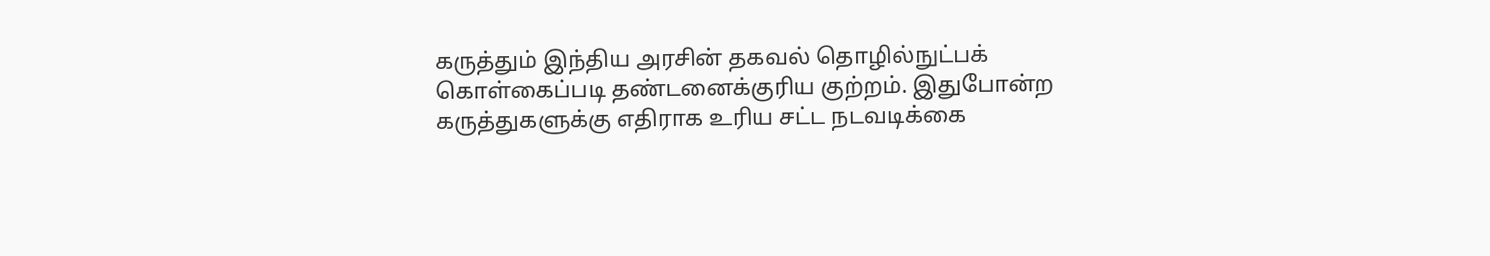கருத்தும் இந்திய அரசின் தகவல் தொழில்நுட்பக் கொள்கைப்படி தண்டனைக்குரிய குற்றம். இதுபோன்ற கருத்துகளுக்கு எதிராக உரிய சட்ட நடவடிக்கை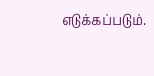எடுக்கப்படும்.